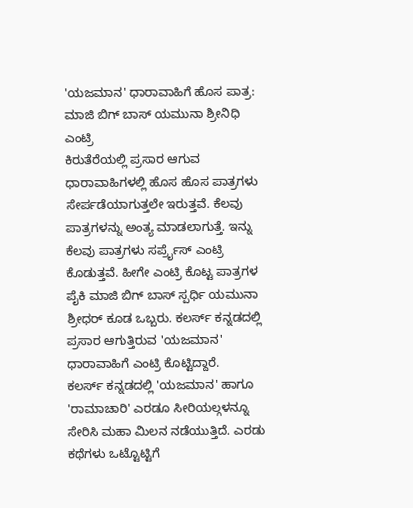'ಯಜಮಾನ' ಧಾರಾವಾಹಿಗೆ ಹೊಸ ಪಾತ್ರ: ಮಾಜಿ ಬಿಗ್ ಬಾಸ್ ಯಮುನಾ ಶ್ರೀನಿಧಿ ಎಂಟ್ರಿ
ಕಿರುತೆರೆಯಲ್ಲಿ ಪ್ರಸಾರ ಆಗುವ ಧಾರಾವಾಹಿಗಳಲ್ಲಿ ಹೊಸ ಹೊಸ ಪಾತ್ರಗಳು ಸೇರ್ಪಡೆಯಾಗುತ್ತಲೇ ಇರುತ್ತವೆ. ಕೆಲವು ಪಾತ್ರಗಳನ್ನು ಅಂತ್ಯ ಮಾಡಲಾಗುತ್ತೆ. ಇನ್ನು ಕೆಲವು ಪಾತ್ರಗಳು ಸರ್ಪ್ರೈಸ್ ಎಂಟ್ರಿ ಕೊಡುತ್ತವೆ. ಹೀಗೇ ಎಂಟ್ರಿ ಕೊಟ್ಟ ಪಾತ್ರಗಳ ಪೈಕಿ ಮಾಜಿ ಬಿಗ್ ಬಾಸ್ ಸ್ಪರ್ಧಿ ಯಮುನಾ ಶ್ರೀಧರ್ ಕೂಡ ಒಬ್ಬರು. ಕಲರ್ಸ್ ಕನ್ನಡದಲ್ಲಿ ಪ್ರಸಾರ ಆಗುತ್ತಿರುವ 'ಯಜಮಾನ' ಧಾರಾವಾಹಿಗೆ ಎಂಟ್ರಿ ಕೊಟ್ಟಿದ್ದಾರೆ.
ಕಲರ್ಸ್ ಕನ್ನಡದಲ್ಲಿ 'ಯಜಮಾನ' ಹಾಗೂ 'ರಾಮಾಚಾರಿ' ಎರಡೂ ಸೀರಿಯಲ್ಗಳನ್ನೂ ಸೇರಿಸಿ ಮಹಾ ಮಿಲನ ನಡೆಯುತ್ತಿದೆ. ಎರಡು ಕಥೆಗಳು ಒಟ್ಟೊಟ್ಟಿಗೆ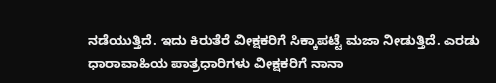ನಡೆಯುತ್ತಿದೆ. ಇದು ಕಿರುತೆರೆ ವೀಕ್ಷಕರಿಗೆ ಸಿಕ್ಕಾಪಟ್ಟೆ ಮಜಾ ನೀಡುತ್ತಿದೆ. ಎರಡು ಧಾರಾವಾಹಿಯ ಪಾತ್ರಧಾರಿಗಳು ವೀಕ್ಷಕರಿಗೆ ನಾನಾ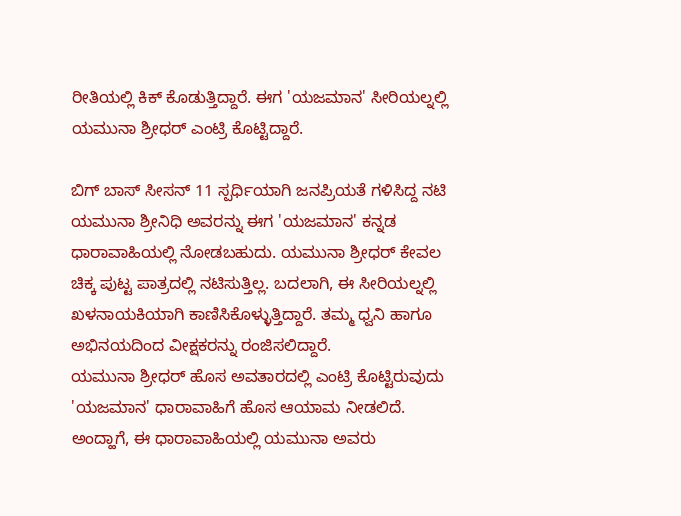ರೀತಿಯಲ್ಲಿ ಕಿಕ್ ಕೊಡುತ್ತಿದ್ದಾರೆ. ಈಗ 'ಯಜಮಾನ' ಸೀರಿಯಲ್ನಲ್ಲಿ ಯಮುನಾ ಶ್ರೀಧರ್ ಎಂಟ್ರಿ ಕೊಟ್ಟಿದ್ದಾರೆ.

ಬಿಗ್ ಬಾಸ್ ಸೀಸನ್ 11 ಸ್ಪರ್ಧಿಯಾಗಿ ಜನಪ್ರಿಯತೆ ಗಳಿಸಿದ್ದ ನಟಿ ಯಮುನಾ ಶ್ರೀನಿಧಿ ಅವರನ್ನು ಈಗ 'ಯಜಮಾನ' ಕನ್ನಡ ಧಾರಾವಾಹಿಯಲ್ಲಿ ನೋಡಬಹುದು. ಯಮುನಾ ಶ್ರೀಧರ್ ಕೇವಲ ಚಿಕ್ಕ ಪುಟ್ಟ ಪಾತ್ರದಲ್ಲಿ ನಟಿಸುತ್ತಿಲ್ಲ. ಬದಲಾಗಿ, ಈ ಸೀರಿಯಲ್ನಲ್ಲಿ ಖಳನಾಯಕಿಯಾಗಿ ಕಾಣಿಸಿಕೊಳ್ಳುತ್ತಿದ್ದಾರೆ. ತಮ್ಮ ಧ್ವನಿ ಹಾಗೂ ಅಭಿನಯದಿಂದ ವೀಕ್ಷಕರನ್ನು ರಂಜಿಸಲಿದ್ದಾರೆ.
ಯಮುನಾ ಶ್ರೀಧರ್ ಹೊಸ ಅವತಾರದಲ್ಲಿ ಎಂಟ್ರಿ ಕೊಟ್ಟಿರುವುದು 'ಯಜಮಾನ' ಧಾರಾವಾಹಿಗೆ ಹೊಸ ಆಯಾಮ ನೀಡಲಿದೆ. ಅಂದ್ಹಾಗೆ, ಈ ಧಾರಾವಾಹಿಯಲ್ಲಿ ಯಮುನಾ ಅವರು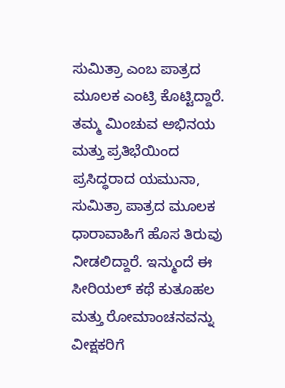ಸುಮಿತ್ರಾ ಎಂಬ ಪಾತ್ರದ ಮೂಲಕ ಎಂಟ್ರಿ ಕೊಟ್ಟಿದ್ದಾರೆ. ತಮ್ಮ ಮಿಂಚುವ ಅಭಿನಯ ಮತ್ತು ಪ್ರತಿಭೆಯಿಂದ ಪ್ರಸಿದ್ಧರಾದ ಯಮುನಾ, ಸುಮಿತ್ರಾ ಪಾತ್ರದ ಮೂಲಕ ಧಾರಾವಾಹಿಗೆ ಹೊಸ ತಿರುವು ನೀಡಲಿದ್ದಾರೆ. ಇನ್ಮುಂದೆ ಈ ಸೀರಿಯಲ್ ಕಥೆ ಕುತೂಹಲ ಮತ್ತು ರೋಮಾಂಚನವನ್ನು ವೀಕ್ಷಕರಿಗೆ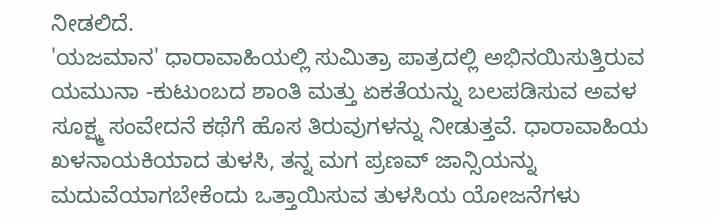ನೀಡಲಿದೆ.
'ಯಜಮಾನ' ಧಾರಾವಾಹಿಯಲ್ಲಿ ಸುಮಿತ್ರಾ ಪಾತ್ರದಲ್ಲಿ ಅಭಿನಯಿಸುತ್ತಿರುವ ಯಮುನಾ -ಕುಟುಂಬದ ಶಾಂತಿ ಮತ್ತು ಏಕತೆಯನ್ನು ಬಲಪಡಿಸುವ ಅವಳ ಸೂಕ್ಷ್ಮ ಸಂವೇದನೆ ಕಥೆಗೆ ಹೊಸ ತಿರುವುಗಳನ್ನು ನೀಡುತ್ತವೆ. ಧಾರಾವಾಹಿಯ ಖಳನಾಯಕಿಯಾದ ತುಳಸಿ, ತನ್ನ ಮಗ ಪ್ರಣವ್ ಜಾನ್ಸಿಯನ್ನು ಮದುವೆಯಾಗಬೇಕೆಂದು ಒತ್ತಾಯಿಸುವ ತುಳಸಿಯ ಯೋಜನೆಗಳು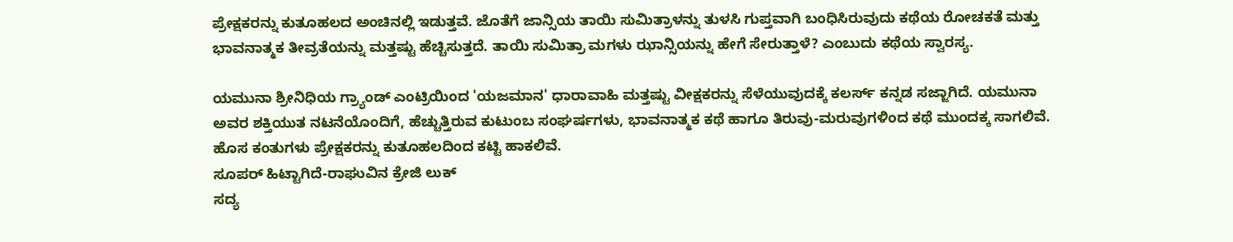ಪ್ರೇಕ್ಷಕರನ್ನು ಕುತೂಹಲದ ಅಂಚಿನಲ್ಲಿ ಇಡುತ್ತವೆ. ಜೊತೆಗೆ ಜಾನ್ಸಿಯ ತಾಯಿ ಸುಮಿತ್ರಾಳನ್ನು ತುಳಸಿ ಗುಪ್ತವಾಗಿ ಬಂಧಿಸಿರುವುದು ಕಥೆಯ ರೋಚಕತೆ ಮತ್ತು ಭಾವನಾತ್ಮಕ ತೀವ್ರತೆಯನ್ನು ಮತ್ತಷ್ಟು ಹೆಚ್ಚಿಸುತ್ತದೆ. ತಾಯಿ ಸುಮಿತ್ರಾ ಮಗಳು ಝಾನ್ಸಿಯನ್ನು ಹೇಗೆ ಸೇರುತ್ತಾಳೆ? ಎಂಬುದು ಕಥೆಯ ಸ್ವಾರಸ್ಯ.

ಯಮುನಾ ಶ್ರೀನಿಧಿಯ ಗ್ರ್ಯಾಂಡ್ ಎಂಟ್ರಿಯಿಂದ 'ಯಜಮಾನ' ಧಾರಾವಾಹಿ ಮತ್ತಷ್ಟು ವೀಕ್ಷಕರನ್ನು ಸೆಳೆಯುವುದಕ್ಕೆ ಕಲರ್ಸ್ ಕನ್ನಡ ಸಜ್ಜಾಗಿದೆ. ಯಮುನಾ ಅವರ ಶಕ್ತಿಯುತ ನಟನೆಯೊಂದಿಗೆ, ಹೆಚ್ಚುತ್ತಿರುವ ಕುಟುಂಬ ಸಂಘರ್ಷಗಳು, ಭಾವನಾತ್ಮಕ ಕಥೆ ಹಾಗೂ ತಿರುವು-ಮರುವುಗಳಿಂದ ಕಥೆ ಮುಂದಕ್ಕ ಸಾಗಲಿವೆ. ಹೊಸ ಕಂತುಗಳು ಪ್ರೇಕ್ಷಕರನ್ನು ಕುತೂಹಲದಿಂದ ಕಟ್ಟಿ ಹಾಕಲಿವೆ.
ಸೂಪರ್ ಹಿಟ್ಟಾಗಿದೆ-ರಾಘುವಿನ ಕ್ರೇಜಿ ಲುಕ್
ಸದ್ಯ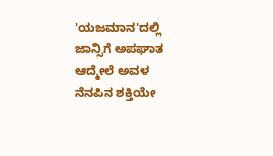'ಯಜಮಾನ'ದಲ್ಲಿ ಜಾನ್ಸಿಗೆ ಅಪಘಾತ ಆದ್ಮೇಲೆ ಅವಳ ನೆನಪಿನ ಶಕ್ತಿಯೇ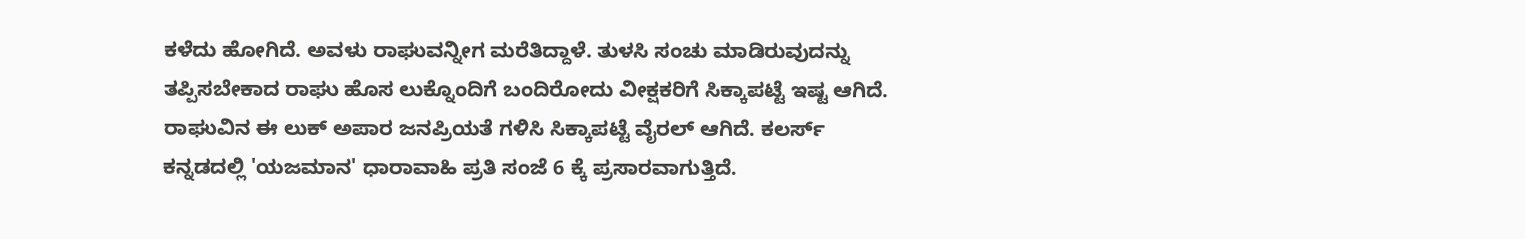ಕಳೆದು ಹೋಗಿದೆ. ಅವಳು ರಾಘುವನ್ನೀಗ ಮರೆತಿದ್ದಾಳೆ. ತುಳಸಿ ಸಂಚು ಮಾಡಿರುವುದನ್ನು ತಪ್ಪಿಸಬೇಕಾದ ರಾಘು ಹೊಸ ಲುಕ್ನೊಂದಿಗೆ ಬಂದಿರೋದು ವೀಕ್ಷಕರಿಗೆ ಸಿಕ್ಕಾಪಟ್ಟೆ ಇಷ್ಟ ಆಗಿದೆ. ರಾಘುವಿನ ಈ ಲುಕ್ ಅಪಾರ ಜನಪ್ರಿಯತೆ ಗಳಿಸಿ ಸಿಕ್ಕಾಪಟ್ಟೆ ವೈರಲ್ ಆಗಿದೆ. ಕಲರ್ಸ್ ಕನ್ನಡದಲ್ಲಿ 'ಯಜಮಾನ' ಧಾರಾವಾಹಿ ಪ್ರತಿ ಸಂಜೆ 6 ಕ್ಕೆ ಪ್ರಸಾರವಾಗುತ್ತಿದೆ.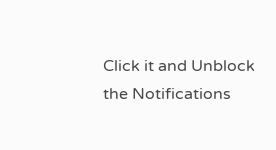Click it and Unblock the Notifications